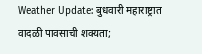Weather Update: बुधवारी महाराष्ट्रात वादळी पावसाची शक्यता;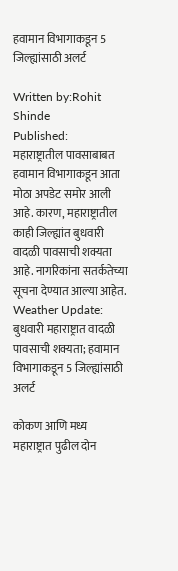हवामान विभागाकडून 5 जिल्ह्यांसाठी अलर्ट

Written by:Rohit Shinde
Published:
महाराष्ट्रातील पावसाबाबत हवामान विभागाकडून आता मोठा अपडेट समोर आली आहे. कारण, महाराष्ट्रातील काही जिल्ह्यांत बुधवारी वादळी पावसाची शक्यता आहे. नागरिकांना सतर्कतेच्या सूचना देण्यात आल्या आहेत.
Weather Update: बुधवारी महाराष्ट्रात वादळी पावसाची शक्यता; हवामान विभागाकडून 5 जिल्ह्यांसाठी अलर्ट

कोकण आणि मध्य महाराष्ट्रात पुढील दोन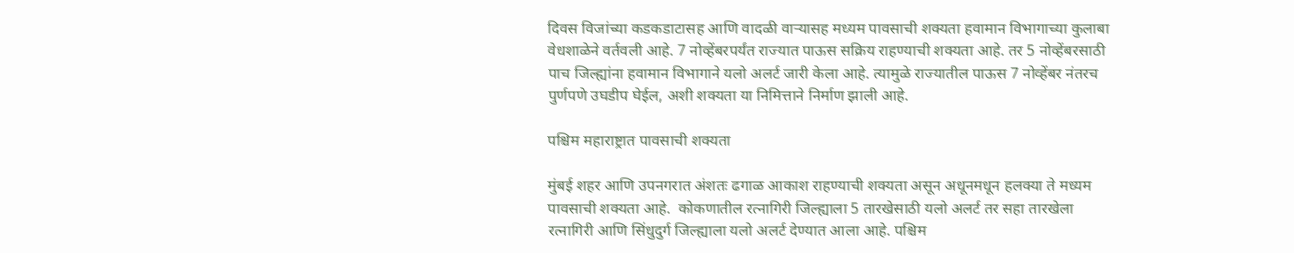दिवस विजांच्या कडकडाटासह आणि वादळी वाऱ्यासह मध्यम पावसाची शक्यता हवामान विभागाच्या कुलाबा वेधशाळेने वर्तवली आहे. 7 नोव्हेंबरपर्यंत राज्यात पाऊस सक्रिय राहण्याची शक्यता आहे. तर 5 नोव्हेंबरसाठी पाच जिल्ह्यांना हवामान विभागाने यलो अलर्ट जारी केला आहे. त्यामुळे राज्यातील पाऊस 7 नोव्हेंबर नंतरच पुर्णपणे उघडीप घेईल, अशी शक्यता या निमित्ताने निर्माण झाली आहे.

पश्चिम महाराष्ट्रात पावसाची शक्यता

मुंबई शहर आणि उपनगरात अंशतः ढगाळ आकाश राहण्याची शक्यता असून अधूनमधून हलक्या ते मध्यम पावसाची शक्यता आहे.  कोकणातील रत्नागिरी जिल्ह्याला 5 तारखेसाठी यलो अलर्ट तर सहा तारखेला रत्नागिरी आणि सिंधुदुर्ग जिल्ह्याला यलो अलर्ट देण्यात आला आहे. पश्चिम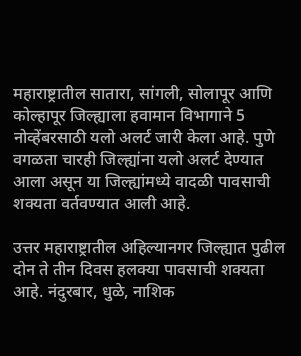महाराष्ट्रातील सातारा, सांगली, सोलापूर आणि कोल्हापूर जिल्ह्याला हवामान विभागाने 5 नोव्हेंबरसाठी यलो अलर्ट जारी केला आहे. पुणे वगळता चारही जिल्ह्यांना यलो अलर्ट देण्यात आला असून या जिल्ह्यांमध्ये वादळी पावसाची शक्यता वर्तवण्यात आली आहे.

उत्तर महाराष्ट्रातील अहिल्यानगर जिल्ह्यात पुढील दोन ते तीन दिवस हलक्या पावसाची शक्यता आहे. नंदुरबार, धुळे, नाशिक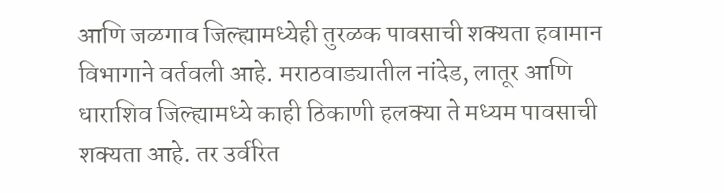आणि जळगाव जिल्ह्यामध्येही तुरळक पावसाची शक्यता हवामान विभागाने वर्तवली आहे. मराठवाड्यातील नांदेड, लातूर आणि धाराशिव जिल्ह्यामध्ये काही ठिकाणी हलक्या ते मध्यम पावसाची शक्यता आहे. तर उर्वरित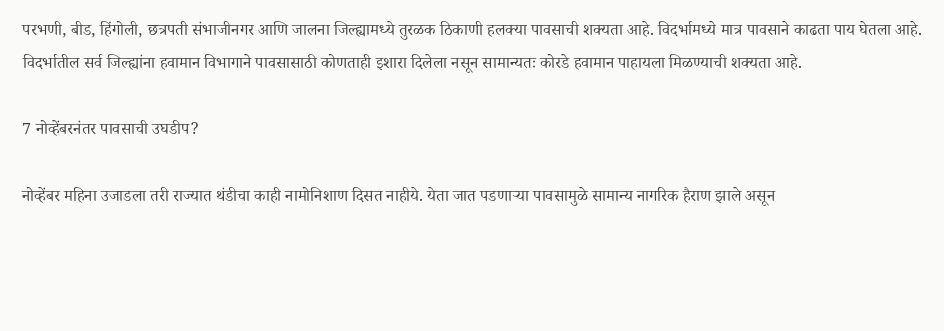परभणी, बीड, हिंगोली, छत्रपती संभाजीनगर आणि जालना जिल्ह्यामध्ये तुरळक ठिकाणी हलक्या पावसाची शक्यता आहे. विदर्भामध्ये मात्र पावसाने काढता पाय घेतला आहे. विदर्भातील सर्व जिल्ह्यांना हवामान विभागाने पावसासाठी कोणताही इशारा दिलेला नसून सामान्यतः कोरडे हवामान पाहायला मिळण्याची शक्यता आहे.

7 नोव्हेंबरनंतर पावसाची उघडीप?

नोव्हेंबर महिना उजाडला तरी राज्यात थंडीचा काही नामोनिशाण दिसत नाहीये. येता जात पडणाऱ्या पावसामुळे सामान्य नागरिक हैराण झाले असून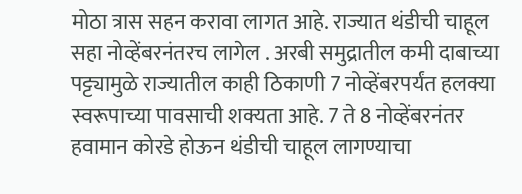मोठा त्रास सहन करावा लागत आहे. राज्यात थंडीची चाहूल सहा नोव्हेंबरनंतरच लागेल . अरबी समुद्रातील कमी दाबाच्या पट्ट्यामुळे राज्यातील काही ठिकाणी 7 नोव्हेंबरपर्यंत हलक्या स्वरूपाच्या पावसाची शक्यता आहे. 7 ते 8 नोव्हेंबरनंतर हवामान कोरडे होऊन थंडीची चाहूल लागण्याचा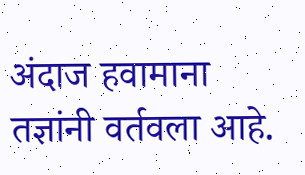अंदाज हवामाना तज्ञांनी वर्तवला आहे.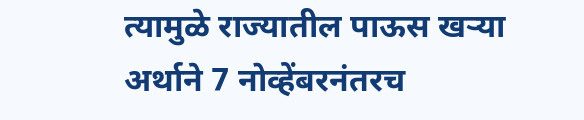त्यामुळे राज्यातील पाऊस खऱ्या अर्थाने 7 नोव्हेंबरनंतरच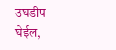उघडीप घेईल,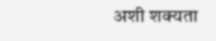अशी शक्यता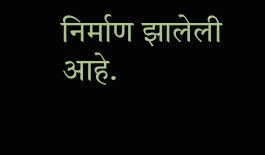निर्माण झालेली आहे.